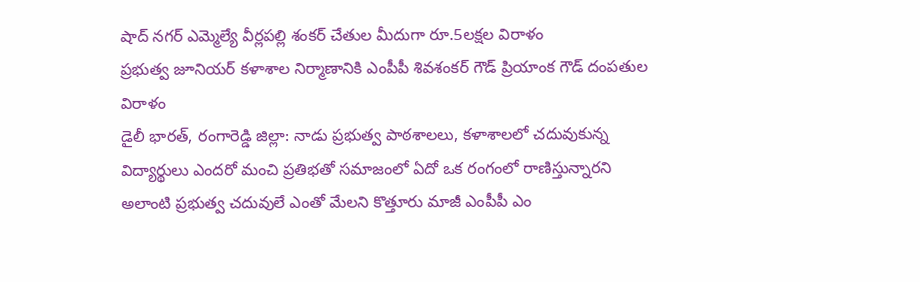షాద్ నగర్ ఎమ్మెల్యే వీర్లపల్లి శంకర్ చేతుల మీదుగా రూ.5లక్షల విరాళం
ప్రభుత్వ జూనియర్ కళాశాల నిర్మాణానికి ఎంపీపీ శివశంకర్ గౌడ్ ప్రియాంక గౌడ్ దంపతుల విరాళం
డైలీ భారత్, రంగారెడ్డి జిల్లా: నాడు ప్రభుత్వ పాఠశాలలు, కళాశాలలో చదువుకున్న విద్యార్థులు ఎందరో మంచి ప్రతిభతో సమాజంలో ఏదో ఒక రంగంలో రాణిస్తున్నారని అలాంటి ప్రభుత్వ చదువులే ఎంతో మేలని కొత్తూరు మాజీ ఎంపీపీ ఎం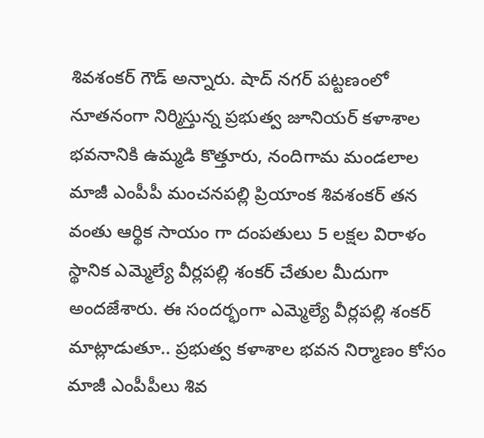శివశంకర్ గౌడ్ అన్నారు. షాద్ నగర్ పట్టణంలో నూతనంగా నిర్మిస్తున్న ప్రభుత్వ జూనియర్ కళాశాల భవనానికి ఉమ్మడి కొత్తూరు, నందిగామ మండలాల మాజీ ఎంపీపీ మంచనపల్లి ప్రియాంక శివశంకర్ తన వంతు ఆర్థిక సాయం గా దంపతులు 5 లక్షల విరాళం స్థానిక ఎమ్మెల్యే వీర్లపల్లి శంకర్ చేతుల మీదుగా అందజేశారు. ఈ సందర్భంగా ఎమ్మెల్యే వీర్లపల్లి శంకర్ మాట్లాడుతూ.. ప్రభుత్వ కళాశాల భవన నిర్మాణం కోసం మాజీ ఎంపీపీలు శివ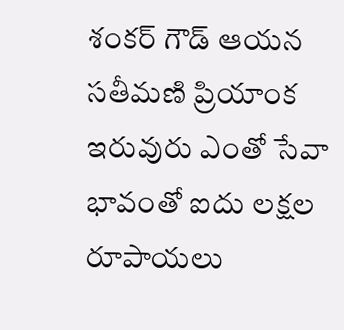శంకర్ గౌడ్ ఆయన సతీమణి ప్రియాంక ఇరువురు ఎంతో సేవా భావంతో ఐదు లక్షల రూపాయలు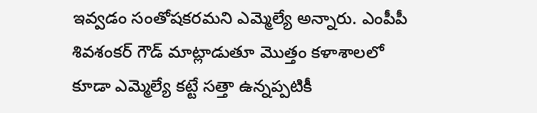ఇవ్వడం సంతోషకరమని ఎమ్మెల్యే అన్నారు. ఎంపీపీ శివశంకర్ గౌడ్ మాట్లాడుతూ మొత్తం కళాశాలలో కూడా ఎమ్మెల్యే కట్టే సత్తా ఉన్నప్పటికీ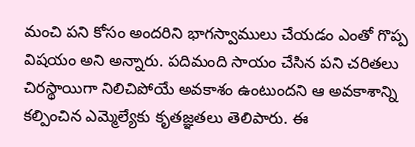మంచి పని కోసం అందరిని భాగస్వాములు చేయడం ఎంతో గొప్ప విషయం అని అన్నారు. పదిమంది సాయం చేసిన పని చరితలు చిరస్థాయిగా నిలిచిపోయే అవకాశం ఉంటుందని ఆ అవకాశాన్ని కల్పించిన ఎమ్మెల్యేకు కృతజ్ఞతలు తెలిపారు. ఈ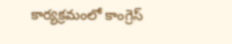కార్యక్రమంలో కాంగ్రెస్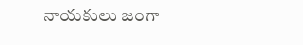నాయకులు జంగా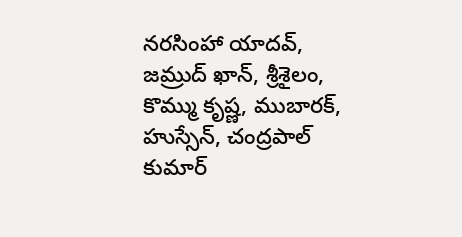నరసింహా యాదవ్, జమ్రుద్ ఖాన్, శ్రీశైలం, కొమ్ము కృష్ణ, ముబారక్, హుస్సేన్, చంద్రపాల్ కుమార్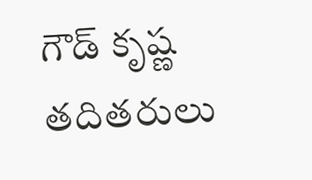గౌడ్ కృష్ణ తదితరులు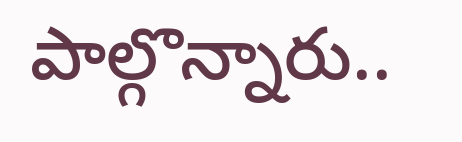పాల్గొన్నారు..